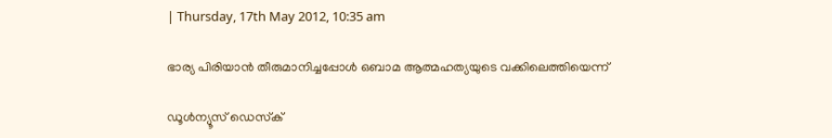| Thursday, 17th May 2012, 10:35 am

ഭാര്യ പിരിയാന്‍ തീരുമാനിച്ചപ്പോള്‍ ഒബാമ ആത്മഹത്യയുടെ വക്കിലെത്തിയെന്ന്

ഡൂള്‍ന്യൂസ് ഡെസ്‌ക്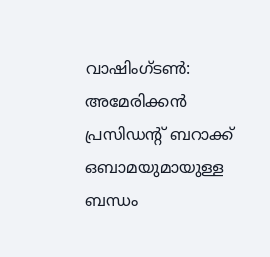വാഷിംഗ്ടണ്‍: അമേരിക്കന്‍ പ്രസിഡന്റ് ബറാക്ക് ഒബാമയുമായുള്ള ബന്ധം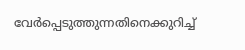വേര്‍പ്പെടുത്തുന്നതിനെക്കുറിച്ച്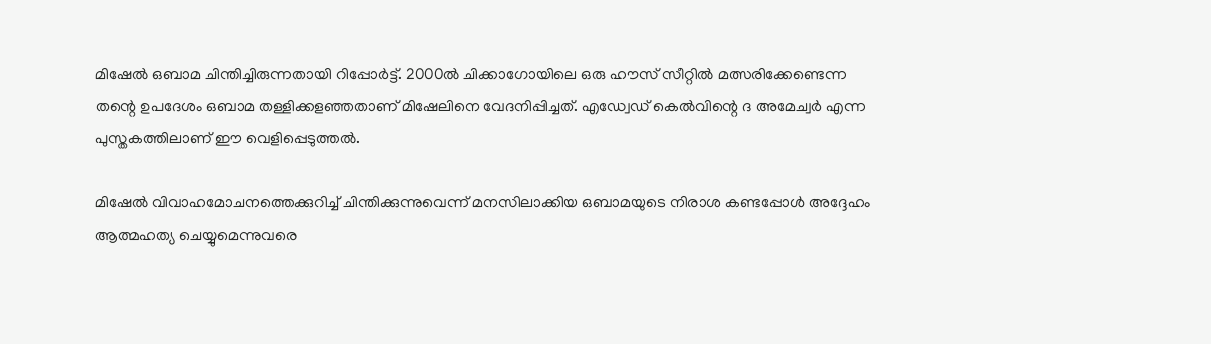മിഷേല്‍ ഒബാമ ചിന്തിച്ചിരുന്നതായി റിപ്പോര്‍ട്ട്. 2000ല്‍ ചിക്കാഗോയിലെ ഒരു ഹൗസ് സീറ്റില്‍ മത്സരിക്കേണ്ടെന്ന തന്റെ ഉപദേശം ഒബാമ തള്ളിക്കളഞ്ഞതാണ് മിഷേലിനെ വേദനിപ്പിച്ചത്. എഡ്വേഡ് കെല്‍വിന്റെ ദ അമേച്വര്‍ എന്ന പുസ്തകത്തിലാണ് ഈ വെളിപ്പെടുത്തല്‍.

മിഷേല്‍ വിവാഹമോചനത്തെക്കുറിച്ച് ചിന്തിക്കുന്നുവെന്ന് മനസിലാക്കിയ ഒബാമയുടെ നിരാശ കണ്ടപ്പോള്‍ അദ്ദേഹം ആത്മഹത്യ ചെയ്യുമെന്നുവരെ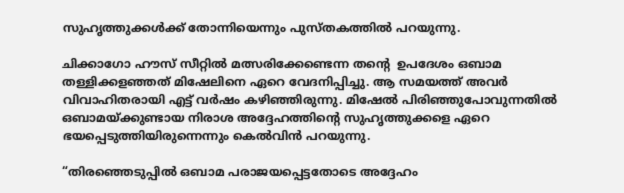സുഹൃത്തുക്കള്‍ക്ക് തോന്നിയെന്നും പുസ്തകത്തില്‍ പറയുന്നു.

ചിക്കാഗോ ഹൗസ് സീറ്റില്‍ മത്സരിക്കേണ്ടെന്ന തന്റെ  ഉപദേശം ഒബാമ തള്ളിക്കളഞ്ഞത് മിഷേലിനെ ഏറെ വേദനിപ്പിച്ചു. ആ സമയത്ത് അവര്‍ വിവാഹിതരായി എട്ട് വര്‍ഷം കഴിഞ്ഞിരുന്നു. മിഷേല്‍ പിരിഞ്ഞുപോവുന്നതില്‍ ഒബാമയ്ക്കുണ്ടായ നിരാശ അദ്ദേഹത്തിന്റെ സുഹൃത്തുക്കളെ ഏറെ ഭയപ്പെടുത്തിയിരുന്നെന്നും കെല്‍വിന്‍ പറയുന്നു.

“തിരഞ്ഞെടുപ്പില്‍ ഒബാമ പരാജയപ്പെട്ടതോടെ അദ്ദേഹം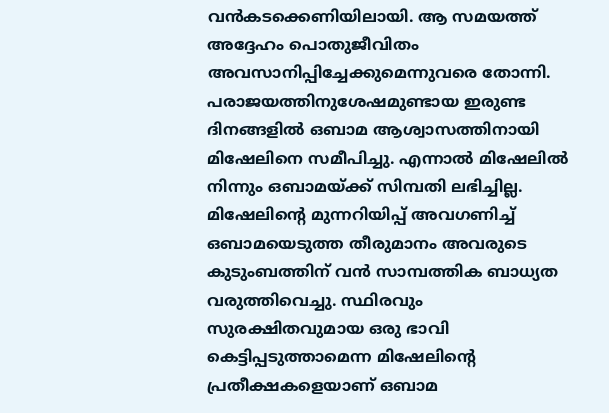വന്‍കടക്കെണിയിലായി. ആ സമയത്ത് അദ്ദേഹം പൊതുജീവിതം അവസാനിപ്പിച്ചേക്കുമെന്നുവരെ തോന്നി. പരാജയത്തിനുശേഷമുണ്ടായ ഇരുണ്ട ദിനങ്ങളില്‍ ഒബാമ ആശ്വാസത്തിനായി മിഷേലിനെ സമീപിച്ചു. എന്നാല്‍ മിഷേലില്‍ നിന്നും ഒബാമയ്ക്ക് സിമ്പതി ലഭിച്ചില്ല. മിഷേലിന്റെ മുന്നറിയിപ്പ് അവഗണിച്ച് ഒബാമയെടുത്ത തീരുമാനം അവരുടെ കുടുംബത്തിന് വന്‍ സാമ്പത്തിക ബാധ്യത വരുത്തിവെച്ചു. സ്ഥിരവും സുരക്ഷിതവുമായ ഒരു ഭാവി കെട്ടിപ്പടുത്താമെന്ന മിഷേലിന്റെ പ്രതീക്ഷകളെയാണ് ഒബാമ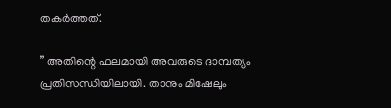തകര്‍ത്തത്.

” അതിന്റെ ഫലമായി അവരുടെ ദാമ്പത്യം പ്രതിസന്ധിയിലായി. താനും മിഷേലും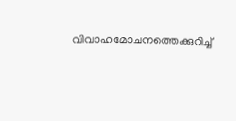വിവാഹമോചനത്തെക്കുറിച്ച്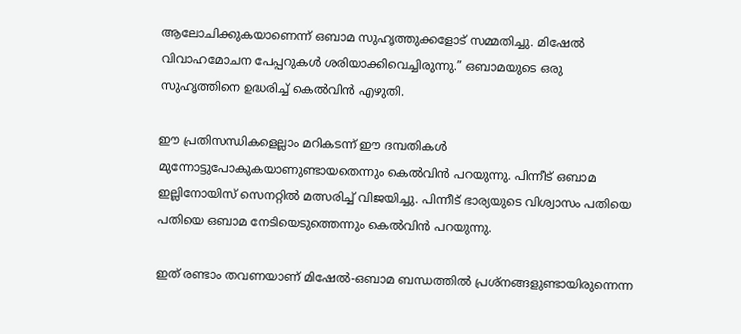ആലോചിക്കുകയാണെന്ന് ഒബാമ സുഹൃത്തുക്കളോട് സമ്മതിച്ചു. മിഷേല്‍ വിവാഹമോചന പേപ്പറുകള്‍ ശരിയാക്കിവെച്ചിരുന്നു.” ഒബാമയുടെ ഒരു സുഹൃത്തിനെ ഉദ്ധരിച്ച് കെല്‍വിന്‍ എഴുതി.

ഈ പ്രതിസന്ധികളെല്ലാം മറികടന്ന് ഈ ദമ്പതികള്‍ മുന്നോട്ടുപോകുകയാണുണ്ടായതെന്നും കെല്‍വിന്‍ പറയുന്നു. പിന്നീട് ഒബാമ ഇല്ലിനോയിസ് സെനറ്റില്‍ മത്സരിച്ച് വിജയിച്ചു. പിന്നീട് ഭാര്യയുടെ വിശ്വാസം പതിയെ പതിയെ ഒബാമ നേടിയെടുത്തെന്നും കെല്‍വിന്‍ പറയുന്നു.

ഇത് രണ്ടാം തവണയാണ് മിഷേല്‍-ഒബാമ ബന്ധത്തില്‍ പ്രശ്‌നങ്ങളുണ്ടായിരുന്നെന്ന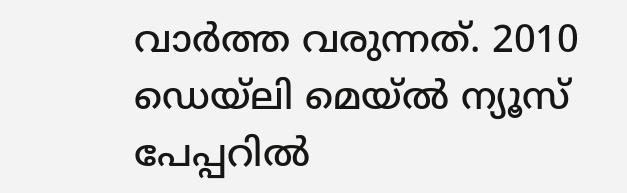വാര്‍ത്ത വരുന്നത്. 2010 ഡെയ്‌ലി മെയ്ല്‍ ന്യൂസ് പേപ്പറില്‍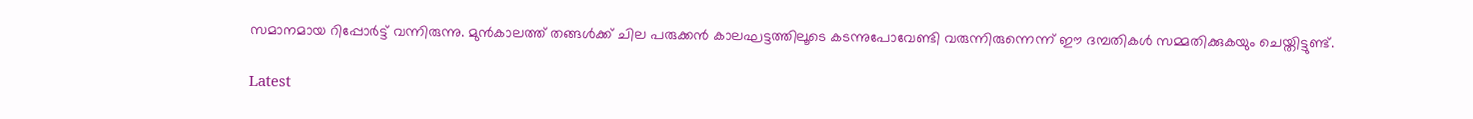സമാനമായ റിപ്പോര്‍ട്ട് വന്നിരുന്നു. മുന്‍കാലത്ത് തങ്ങള്‍ക്ക് ചില പരുക്കന്‍ കാലഘട്ടത്തിലൂടെ കടന്നുപോവേണ്ടി വരുന്നിരുന്നെന്ന് ഈ ദമ്പതികള്‍ സമ്മതിക്കുകയും ചെയ്തിട്ടുണ്ട്.

Latest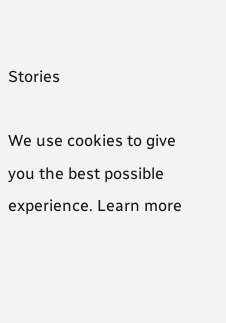Stories

We use cookies to give you the best possible experience. Learn more